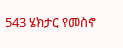543 ሄክታር የመስኖ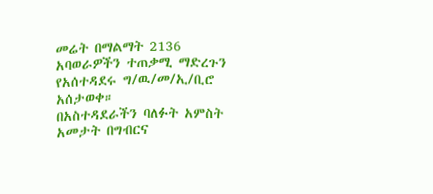መሬት በማልማት 2136 አባወራዎችን ተጠቃሚ ማድረጉን የአሰተዳደሩ ግ/ዉ/መ/ኢ/ቢሮ አሰታወቀ።
በአስተዳደራችን ባለፉት አምስት አመታት በግብርና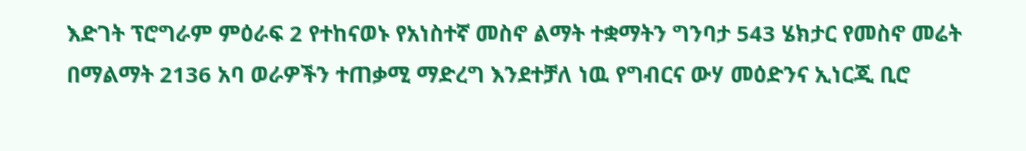እድገት ፕሮግራም ምዕራፍ 2 የተከናወኑ የአነስተኛ መስኖ ልማት ተቋማትን ግንባታ 543 ሄክታር የመስኖ መሬት በማልማት 2136 አባ ወራዎችን ተጠቃሚ ማድረግ እንደተቻለ ነዉ የግብርና ውሃ መዕድንና ኢነርጂ ቢሮ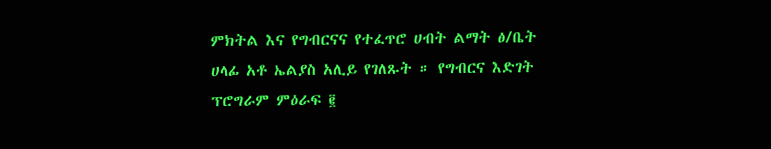ምክትል እና የግብርናና የተፈጥሮ ሀብት ልማት ፅ/ቤት ሀላፊ አቶ ኤልያስ አሊይ የገለጹት ። የግብርና እድገት ፕሮግራም ምዕራፍ ፪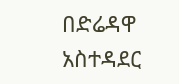በድሬዳዋ አስተዳደር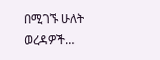በሚገኙ ሁለት ወረዳዎች…